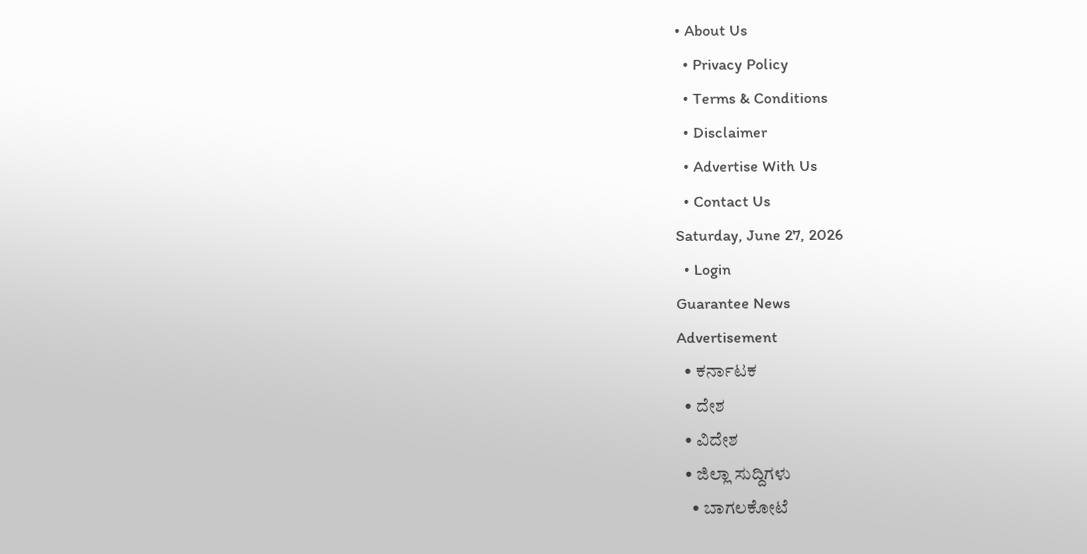• About Us
  • Privacy Policy
  • Terms & Conditions
  • Disclaimer
  • Advertise With Us
  • Contact Us
Saturday, June 27, 2026
  • Login
Guarantee News
Advertisement
  • ಕರ್ನಾಟಕ
  • ದೇಶ
  • ವಿದೇಶ
  • ಜಿಲ್ಲಾ ಸುದ್ದಿಗಳು
    • ಬಾಗಲಕೋಟೆ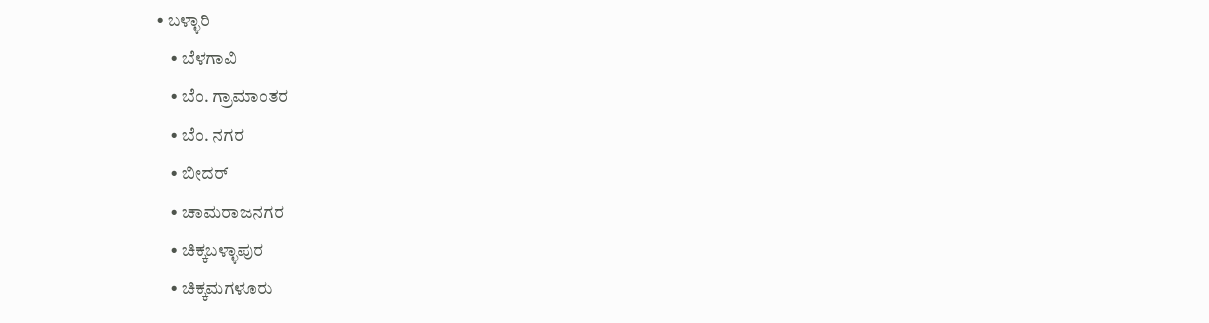• ಬಳ್ಳಾರಿ
    • ಬೆಳಗಾವಿ
    • ಬೆಂ. ಗ್ರಾಮಾಂತರ
    • ಬೆಂ. ನಗರ
    • ಬೀದರ್
    • ಚಾಮರಾಜನಗರ
    • ಚಿಕ್ಕಬಳ್ಳಾಪುರ
    • ಚಿಕ್ಕಮಗಳೂರು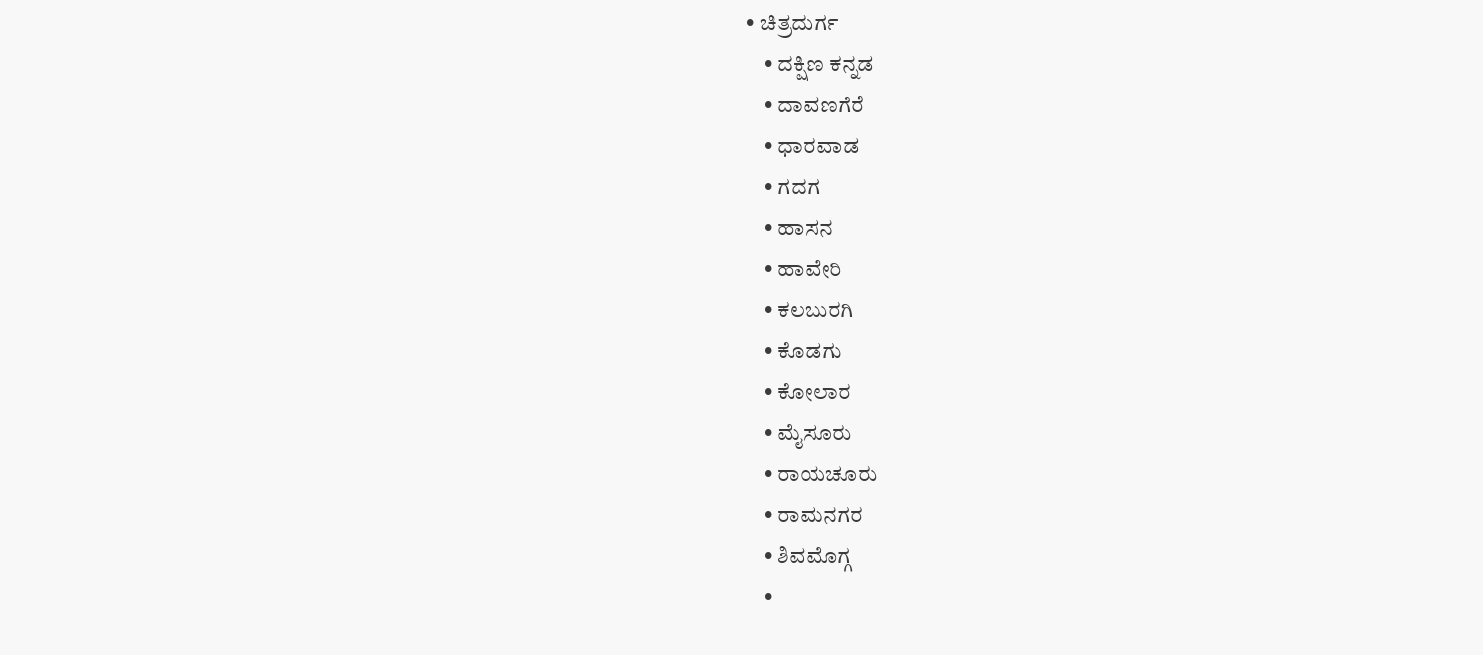• ಚಿತ್ರದುರ್ಗ
    • ದಕ್ಷಿಣ ಕನ್ನಡ
    • ದಾವಣಗೆರೆ
    • ಧಾರವಾಡ
    • ಗದಗ
    • ಹಾಸನ
    • ಹಾವೇರಿ
    • ಕಲಬುರಗಿ
    • ಕೊಡಗು
    • ಕೋಲಾರ
    • ಮೈಸೂರು
    • ರಾಯಚೂರು
    • ರಾಮನಗರ
    • ಶಿವಮೊಗ್ಗ
    •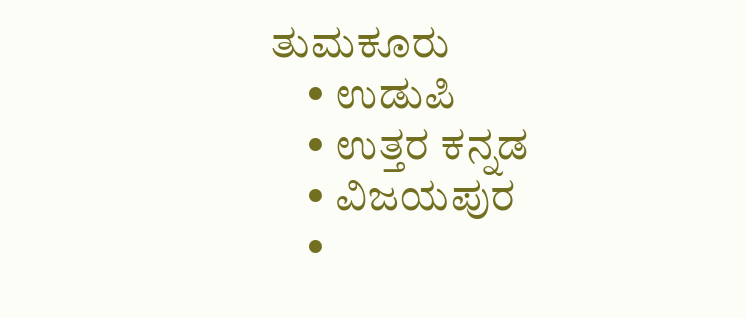ತುಮಕೂರು
    • ಉಡುಪಿ
    • ಉತ್ತರ ಕನ್ನಡ
    • ವಿಜಯಪುರ
    •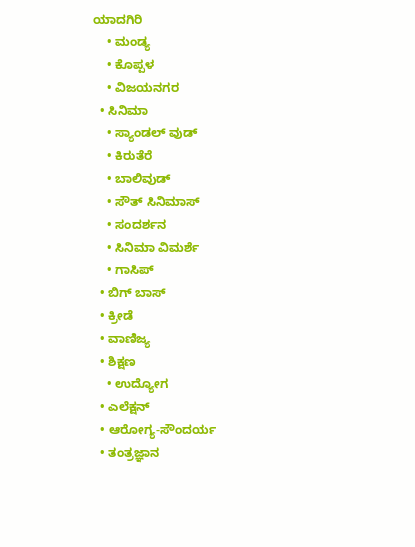ಯಾದಗಿರಿ
    • ಮಂಡ್ಯ
    • ಕೊಪ್ಪಳ
    • ವಿಜಯನಗರ
  • ಸಿನಿಮಾ
    • ಸ್ಯಾಂಡಲ್ ವುಡ್
    • ಕಿರುತೆರೆ
    • ಬಾಲಿವುಡ್
    • ಸೌತ್ ಸಿನಿಮಾಸ್
    • ಸಂದರ್ಶನ
    • ಸಿನಿಮಾ ವಿಮರ್ಶೆ
    • ಗಾಸಿಪ್
  • ಬಿಗ್ ಬಾಸ್
  • ಕ್ರೀಡೆ
  • ವಾಣಿಜ್ಯ
  • ಶಿಕ್ಷಣ
    • ಉದ್ಯೋಗ
  • ಎಲೆಕ್ಷನ್
  • ಆರೋಗ್ಯ-ಸೌಂದರ್ಯ
  • ತಂತ್ರಜ್ಞಾನ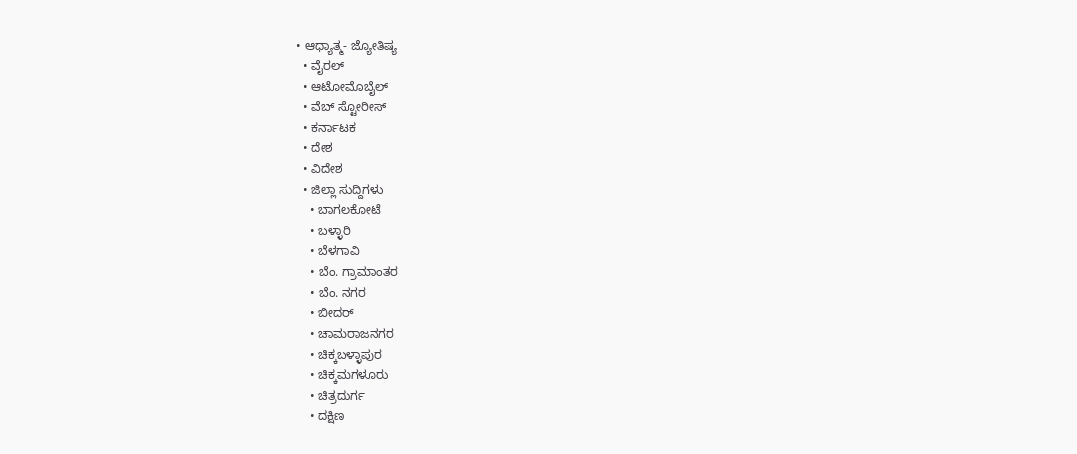• ಆಧ್ಯಾತ್ಮ- ಜ್ಯೋತಿಷ್ಯ
  • ವೈರಲ್
  • ಆಟೋಮೊಬೈಲ್
  • ವೆಬ್ ಸ್ಟೋರೀಸ್
  • ಕರ್ನಾಟಕ
  • ದೇಶ
  • ವಿದೇಶ
  • ಜಿಲ್ಲಾ ಸುದ್ದಿಗಳು
    • ಬಾಗಲಕೋಟೆ
    • ಬಳ್ಳಾರಿ
    • ಬೆಳಗಾವಿ
    • ಬೆಂ. ಗ್ರಾಮಾಂತರ
    • ಬೆಂ. ನಗರ
    • ಬೀದರ್
    • ಚಾಮರಾಜನಗರ
    • ಚಿಕ್ಕಬಳ್ಳಾಪುರ
    • ಚಿಕ್ಕಮಗಳೂರು
    • ಚಿತ್ರದುರ್ಗ
    • ದಕ್ಷಿಣ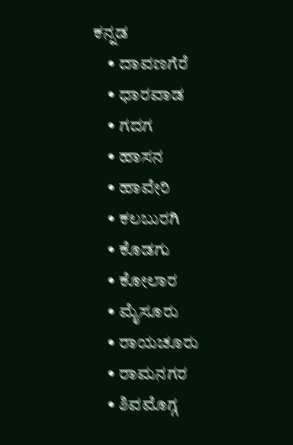ಕನ್ನಡ
    • ದಾವಣಗೆರೆ
    • ಧಾರವಾಡ
    • ಗದಗ
    • ಹಾಸನ
    • ಹಾವೇರಿ
    • ಕಲಬುರಗಿ
    • ಕೊಡಗು
    • ಕೋಲಾರ
    • ಮೈಸೂರು
    • ರಾಯಚೂರು
    • ರಾಮನಗರ
    • ಶಿವಮೊಗ್ಗ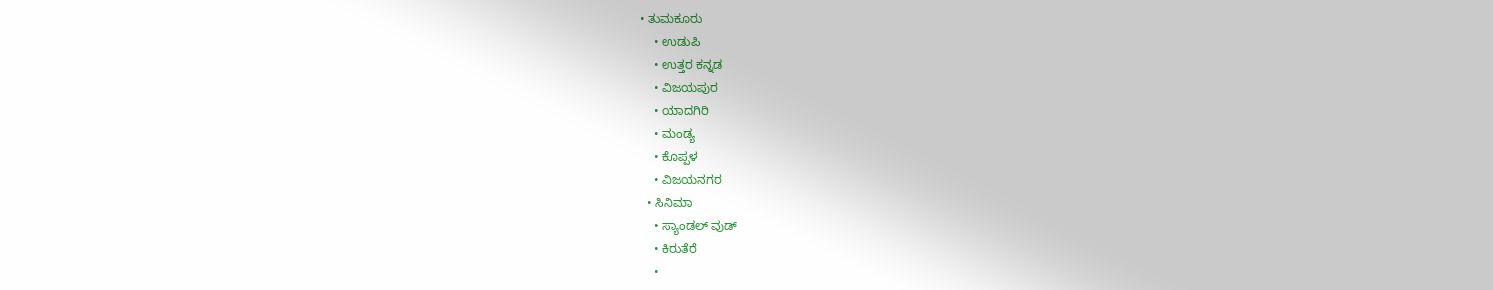• ತುಮಕೂರು
    • ಉಡುಪಿ
    • ಉತ್ತರ ಕನ್ನಡ
    • ವಿಜಯಪುರ
    • ಯಾದಗಿರಿ
    • ಮಂಡ್ಯ
    • ಕೊಪ್ಪಳ
    • ವಿಜಯನಗರ
  • ಸಿನಿಮಾ
    • ಸ್ಯಾಂಡಲ್ ವುಡ್
    • ಕಿರುತೆರೆ
    •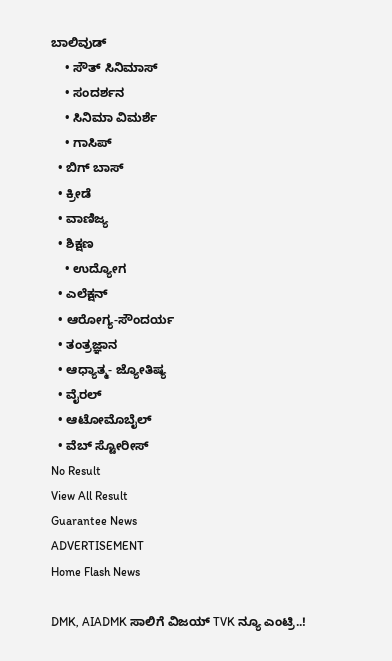ಬಾಲಿವುಡ್
    • ಸೌತ್ ಸಿನಿಮಾಸ್
    • ಸಂದರ್ಶನ
    • ಸಿನಿಮಾ ವಿಮರ್ಶೆ
    • ಗಾಸಿಪ್
  • ಬಿಗ್ ಬಾಸ್
  • ಕ್ರೀಡೆ
  • ವಾಣಿಜ್ಯ
  • ಶಿಕ್ಷಣ
    • ಉದ್ಯೋಗ
  • ಎಲೆಕ್ಷನ್
  • ಆರೋಗ್ಯ-ಸೌಂದರ್ಯ
  • ತಂತ್ರಜ್ಞಾನ
  • ಆಧ್ಯಾತ್ಮ- ಜ್ಯೋತಿಷ್ಯ
  • ವೈರಲ್
  • ಆಟೋಮೊಬೈಲ್
  • ವೆಬ್ ಸ್ಟೋರೀಸ್
No Result
View All Result
Guarantee News
ADVERTISEMENT
Home Flash News

DMK, AIADMK ಸಾಲಿಗೆ ವಿಜಯ್ TVK ನ್ಯೂ ಎಂಟ್ರಿ..!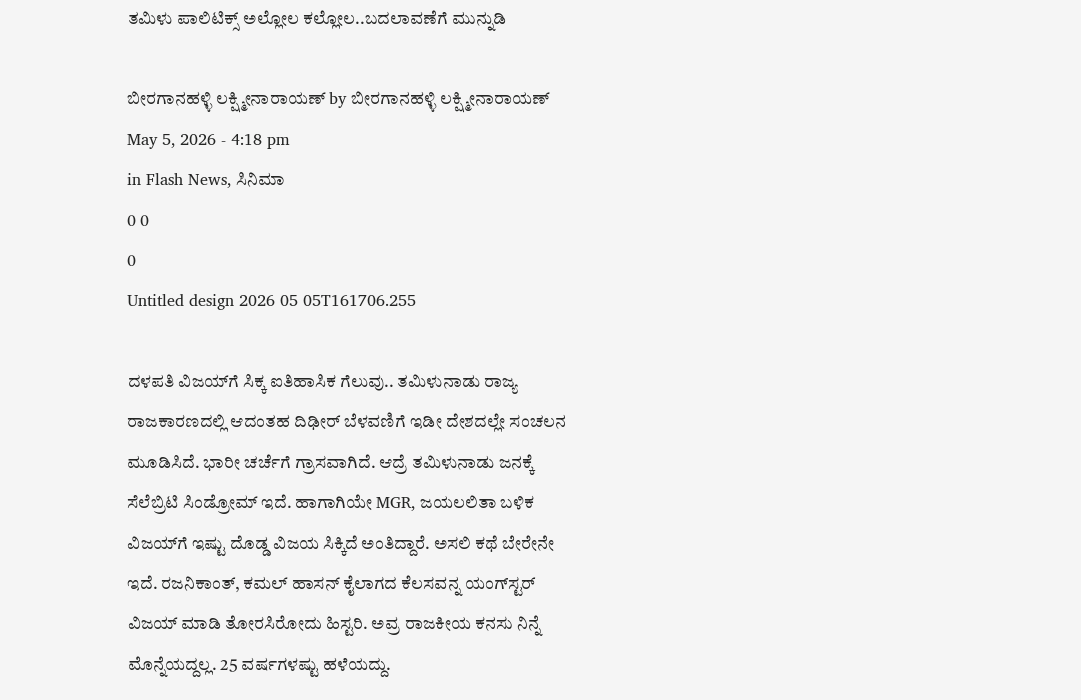ತಮಿಳು ಪಾಲಿಟಿಕ್ಸ್‌‌‌‌ ಅಲ್ಲೋಲ ಕಲ್ಲೋಲ..ಬದಲಾವಣೆಗೆ ಮುನ್ನುಡಿ

ಬೀರಗಾನಹಳ್ಳಿ ಲಕ್ಷ್ಮೀನಾರಾಯಣ್ by ಬೀರಗಾನಹಳ್ಳಿ ಲಕ್ಷ್ಮೀನಾರಾಯಣ್
May 5, 2026 - 4:18 pm
in Flash News, ಸಿನಿಮಾ
0 0
0
Untitled design 2026 05 05T161706.255

ದಳಪತಿ ವಿಜಯ್‌ಗೆ ಸಿಕ್ಕ ಐತಿಹಾಸಿಕ ಗೆಲುವು.. ತಮಿಳುನಾಡು ರಾಜ್ಯ ರಾಜಕಾರಣದಲ್ಲಿ ಆದಂತಹ ದಿಢೀರ್ ಬೆಳವಣಿಗೆ ಇಡೀ ದೇಶದಲ್ಲೇ ಸಂಚಲನ ಮೂಡಿಸಿದೆ. ಭಾರೀ ಚರ್ಚೆಗೆ ಗ್ರಾಸವಾಗಿದೆ. ಆದ್ರೆ ತಮಿಳುನಾಡು ಜನಕ್ಕೆ ಸೆಲೆಬ್ರಿಟಿ ಸಿಂಡ್ರೋಮ್ ಇದೆ. ಹಾಗಾಗಿಯೇ MGR, ಜಯಲಲಿತಾ ಬಳಿಕ ವಿಜಯ್‌‌ಗೆ ಇಷ್ಟು ದೊಡ್ಡ ವಿಜಯ ಸಿಕ್ಕಿದೆ ಅಂತಿದ್ದಾರೆ. ಅಸಲಿ ಕಥೆ ಬೇರೇನೇ ಇದೆ. ರಜನಿಕಾಂತ್, ಕಮಲ್ ಹಾಸನ್ ಕೈಲಾಗದ ಕೆಲಸವನ್ನ ಯಂಗ್‌ಸ್ಟರ್ ವಿಜಯ್ ಮಾಡಿ ತೋರಸಿರೋದು ಹಿಸ್ಟರಿ. ಅವ್ರ ರಾಜಕೀಯ ಕನಸು ನಿನ್ನೆ ಮೊನ್ನೆಯದ್ದಲ್ಲ. 25 ವರ್ಷಗಳಷ್ಟು ಹಳೆಯದ್ದು.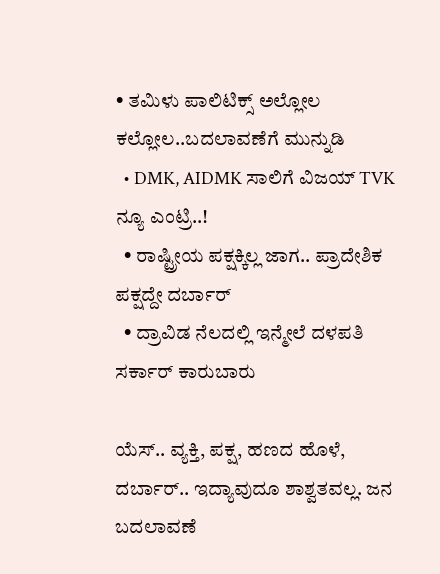• ತಮಿಳು ಪಾಲಿಟಿಕ್ಸ್‌‌‌‌ ಅಲ್ಲೋಲ ಕಲ್ಲೋಲ..ಬದಲಾವಣೆಗೆ ಮುನ್ನುಡಿ
  • DMK, AIDMK ಸಾಲಿಗೆ ವಿಜಯ್ TVK ನ್ಯೂ ಎಂಟ್ರಿ..!
  • ರಾಷ್ಟ್ರೀಯ ಪಕ್ಷಕ್ಕಿಲ್ಲ ಜಾಗ.. ಪ್ರಾದೇಶಿಕ ಪಕ್ಷದ್ದೇ ದರ್ಬಾರ್
  • ದ್ರಾವಿಡ ನೆಲದಲ್ಲಿ ಇನ್ಮೇಲೆ ದಳಪತಿ ಸರ್ಕಾರ್ ಕಾರುಬಾರು

ಯೆಸ್.. ವ್ಯಕ್ತಿ, ಪಕ್ಷ, ಹಣದ ಹೊಳೆ, ದರ್ಬಾರ್.. ಇದ್ಯಾವುದೂ ಶಾಶ್ವತವಲ್ಲ. ಜನ ಬದಲಾವಣೆ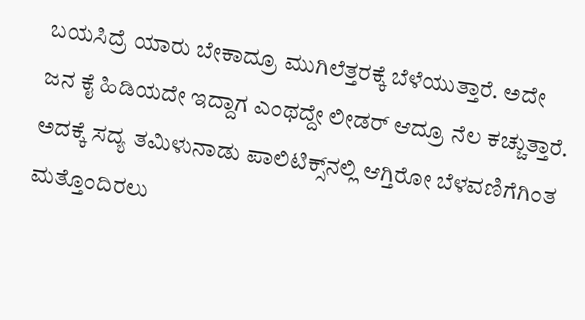ಬಯಸಿದ್ರೆ ಯಾರು ಬೇಕಾದ್ರೂ ಮುಗಿಲೆತ್ತರಕ್ಕೆ ಬೆಳೆಯುತ್ತಾರೆ. ಅದೇ ಜನ ಕೈ ಹಿಡಿಯದೇ ಇದ್ದಾಗ ಎಂಥದ್ದೇ ಲೀಡರ್ ಆದ್ರೂ ನೆಲ ಕಚ್ಚುತ್ತಾರೆ. ಅದಕ್ಕೆ ಸದ್ಯ ತಮಿಳುನಾಡು ಪಾಲಿಟಿಕ್ಸ್‌‌‌ನಲ್ಲಿ ಆಗ್ತಿರೋ ಬೆಳವಣಿಗೆಗಿಂತ ಮತ್ತೊಂದಿರಲು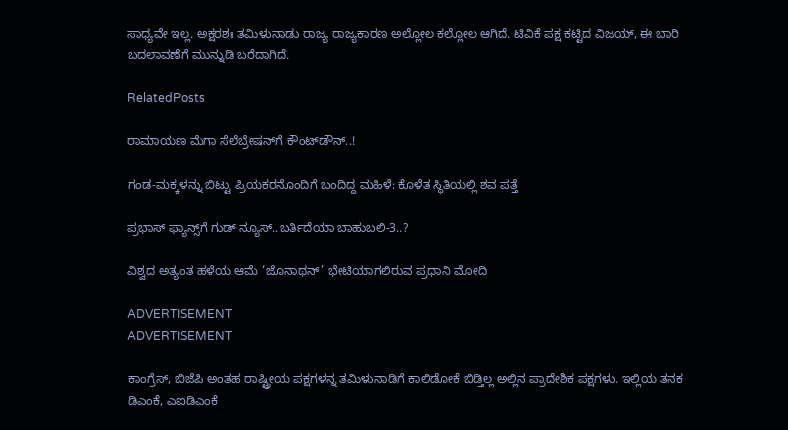ಸಾಧ್ಯವೇ ಇಲ್ಲ. ಅಕ್ಷರಶಃ ತಮಿಳುನಾಡು ರಾಜ್ಯ ರಾಜ್ಯಕಾರಣ ಅಲ್ಲೋಲ ಕಲ್ಲೋಲ ಆಗಿದೆ. ಟಿವಿಕೆ ಪಕ್ಷ ಕಟ್ಟಿದ ವಿಜಯ್, ಈ ಬಾರಿ ಬದಲಾವಣೆಗೆ ಮುನ್ನುಡಿ ಬರೆದಾಗಿದೆ.

RelatedPosts

ರಾಮಾಯಣ ಮೆಗಾ ಸೆಲೆಬ್ರೇಷನ್‌ಗೆ ಕೌಂಟ್‌ಡೌನ್..!

ಗಂಡ-ಮಕ್ಕಳನ್ನು ಬಿಟ್ಟು ಪ್ರಿಯಕರನೊಂದಿಗೆ ಬಂದಿದ್ದ ಮಹಿಳೆ: ಕೊಳೆತ ಸ್ಥಿತಿಯಲ್ಲಿ ಶವ ಪತ್ತೆ

ಪ್ರಭಾಸ್ ಫ್ಯಾನ್ಸ್‌‌ಗೆ ಗುಡ್ ನ್ಯೂಸ್..ಬರ್ತಿದೆಯಾ ಬಾಹುಬಲಿ-3..?

ವಿಶ್ವದ ಅತ್ಯಂತ ಹಳೆಯ ಆಮೆ ‘ಜೊನಾಥನ್’ ಭೇಟಿಯಾಗಲಿರುವ ಪ್ರಧಾನಿ ಮೋದಿ

ADVERTISEMENT
ADVERTISEMENT

ಕಾಂಗ್ರೆಸ್, ಬಿಜೆಪಿ ಅಂತಹ ರಾಷ್ಟ್ರೀಯ ಪಕ್ಷಗಳನ್ನ ತಮಿಳುನಾಡಿಗೆ ಕಾಲಿಡೋಕೆ ಬಿಡ್ತಿಲ್ಲ ಅಲ್ಲಿನ ಪ್ರಾದೇಶಿಕ ಪಕ್ಷಗಳು. ಇಲ್ಲಿಯ ತನಕ ಡಿಎಂಕೆ, ಎಐಡಿಎಂಕೆ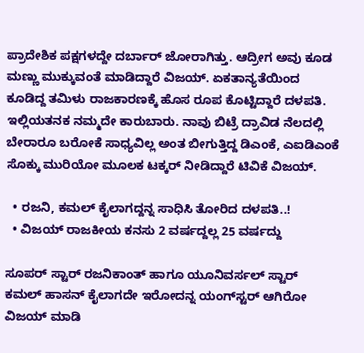ಪ್ರಾದೇಶಿಕ ಪಕ್ಷಗಳದ್ದೇ ದರ್ಬಾರ್ ಜೋರಾಗಿತ್ತು. ಆದ್ರೀಗ ಅವು ಕೂಡ ಮಣ್ಣು ಮುಕ್ಕುವಂತೆ ಮಾಡಿದ್ದಾರೆ ವಿಜಯ್. ಏಕತಾನ್ಯತೆಯಿಂದ ಕೂಡಿದ್ದ ತಮಿಳು ರಾಜಕಾರಣಕ್ಕೆ ಹೊಸ ರೂಪ ಕೊಟ್ಟಿದ್ದಾರೆ ದಳಪತಿ. ಇಲ್ಲಿಯತನಕ ನಮ್ಮದೇ ಕಾರುಬಾರು. ನಾವು ಬಿಟ್ರೆ ದ್ರಾವಿಡ ನೆಲದಲ್ಲಿ ಬೇರಾರೂ ಬರೋಕೆ ಸಾಧ್ಯವಿಲ್ಲ ಅಂತ ಬೀಗುತ್ತಿದ್ದ ಡಿಎಂಕೆ, ಎಐಡಿಎಂಕೆ ಸೊಕ್ಕು ಮುರಿಯೋ ಮೂಲಕ ಟಕ್ಕರ್ ನೀಡಿದ್ದಾರೆ ಟಿವಿಕೆ ವಿಜಯ್.

  • ರಜನಿ, ಕಮಲ್ ಕೈಲಾಗದ್ದನ್ನ ಸಾಧಿಸಿ ತೋರಿದ ದಳಪತಿ..!
  • ವಿಜಯ್ ರಾಜಕೀಯ ಕನಸು 2 ವರ್ಷದ್ದಲ್ಲ 25 ವರ್ಷದ್ದು

ಸೂಪರ್ ಸ್ಟಾರ್ ರಜನಿಕಾಂತ್ ಹಾಗೂ ಯೂನಿವರ್ಸಲ್ ಸ್ಟಾರ್ ಕಮಲ್ ಹಾಸನ್ ಕೈಲಾಗದೇ ಇರೋದನ್ನ ಯಂಗ್‌ಸ್ಟರ್ ಆಗಿರೋ ವಿಜಯ್ ಮಾಡಿ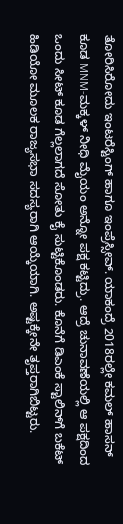ತೋರಿಸಿರೋದು ಇಂಟರೆಸ್ಟಿಂಗ್ ಹಾಗೂ ಇಂಪ್ರೆಸ್ಸೀವ್. ಯಾಕಂದ್ರೆ 2018ರಲ್ಲೇ ಕಮಲ್ ಹಾಸನ್ ಕೂಡ MNM-ಮಕ್ಕಳ್ ನೀಧಿ ಮೈಯಂ ಅನ್ನೋ ಪಕ್ಷ ಕಟ್ಟಿದ್ರು. ಆದ್ರೆ ಚುನಾವಣೆಯಲ್ಲಿ ಆ ಪಕ್ಷದಿಂದ ಒಂದು ಸೀಟ್ ಕೂಡ ಗೆಲ್ಲಲಾಗದೆ ಸೋತು ಕೈ ಸುಟ್ಟಿಕೊಂಡರು. ಕೊನೆಗೆ ಡಿಎಂಕೆ ಸ್ಟಾಲಿನ್‌ಗೆ ಬಕೆಟ್ ಹಿಡಿಯೋ ಮೂಲಕ ರಾಜ್ಯಸಭಾ ಸದಸ್ಯರಾಗಿ ಆಯ್ಕೆಯಾಗಿ. ಅಷ್ಟಕ್ಕೇನೇ ತೃಪ್ತರಾಗಿಬಿಟ್ಟರು.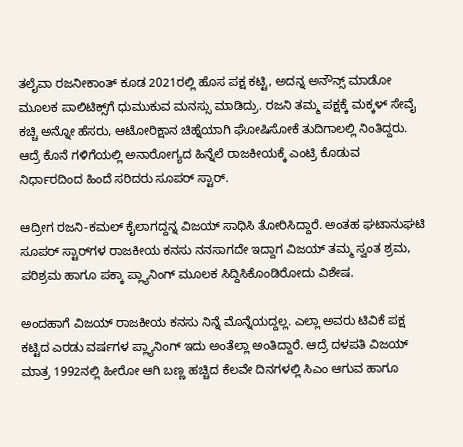ತಲೈವಾ ರಜನೀಕಾಂತ್ ಕೂಡ 2021ರಲ್ಲಿ ಹೊಸ ಪಕ್ಷ ಕಟ್ಟಿ, ಅದನ್ನ ಅನೌನ್ಸ್ ಮಾಡೋ ಮೂಲಕ ಪಾಲಿಟಿಕ್ಸ್‌ಗೆ ಧುಮುಕುವ ಮನಸ್ಸು ಮಾಡಿದ್ರು. ರಜನಿ ತಮ್ಮ ಪಕ್ಷಕ್ಕೆ ಮಕ್ಕಳ್ ಸೇವೈ ಕಚ್ಚಿ ಅನ್ನೋ ಹೆಸರು, ಆಟೋರಿಕ್ಷಾನ ಚಿಹ್ನೆಯಾಗಿ ಘೋಷಿಸೋಕೆ ತುದಿಗಾಲಲ್ಲಿ ನಿಂತಿದ್ದರು. ಆದ್ರೆ ಕೊನೆ ಗಳಿಗೆಯಲ್ಲಿ ಅನಾರೋಗ್ಯದ ಹಿನ್ನೆಲೆ ರಾಜಕೀಯಕ್ಕೆ ಎಂಟ್ರಿ ಕೊಡುವ ನಿರ್ಧಾರದಿಂದ ಹಿಂದೆ ಸರಿದರು ಸೂಪರ್ ಸ್ಟಾರ್.

ಆದ್ರೀಗ ರಜನಿ-ಕಮಲ್ ಕೈಲಾಗದ್ದನ್ನ ವಿಜಯ್ ಸಾಧಿಸಿ ತೋರಿಸಿದ್ದಾರೆ. ಅಂತಹ ಘಟಾನುಘಟಿ ಸೂಪರ್ ಸ್ಟಾರ್‌‌ಗಳ ರಾಜಕೀಯ ಕನಸು ನನಸಾಗದೇ ಇದ್ದಾಗ ವಿಜಯ್ ತಮ್ಮ ಸ್ವಂತ ಶ್ರಮ, ಪರಿಶ್ರಮ ಹಾಗೂ ಪಕ್ಕಾ ಪ್ಲ್ಯಾನಿಂಗ್ ಮೂಲಕ ಸಿದ್ದಿಸಿಕೊಂಡಿರೋದು ವಿಶೇಷ.

ಅಂದಹಾಗೆ ವಿಜಯ್ ರಾಜಕೀಯ ಕನಸು ನಿನ್ನೆ ಮೊನ್ನೆಯದ್ದಲ್ಲ. ಎಲ್ಲಾ ಅವರು ಟಿವಿಕೆ ಪಕ್ಷ ಕಟ್ಟಿದ ಎರಡು ವರ್ಷಗಳ ಪ್ಲ್ಯಾನಿಂಗ್ ಇದು ಅಂತೆಲ್ಲಾ ಅಂತಿದ್ದಾರೆ. ಆದ್ರೆ ದಳಪತಿ ವಿಜಯ್ ಮಾತ್ರ 1992ನಲ್ಲಿ ಹೀರೋ ಆಗಿ ಬಣ್ಣ ಹಚ್ಚಿದ ಕೆಲವೇ ದಿನಗಳಲ್ಲಿ ಸಿಎಂ ಆಗುವ ಹಾಗೂ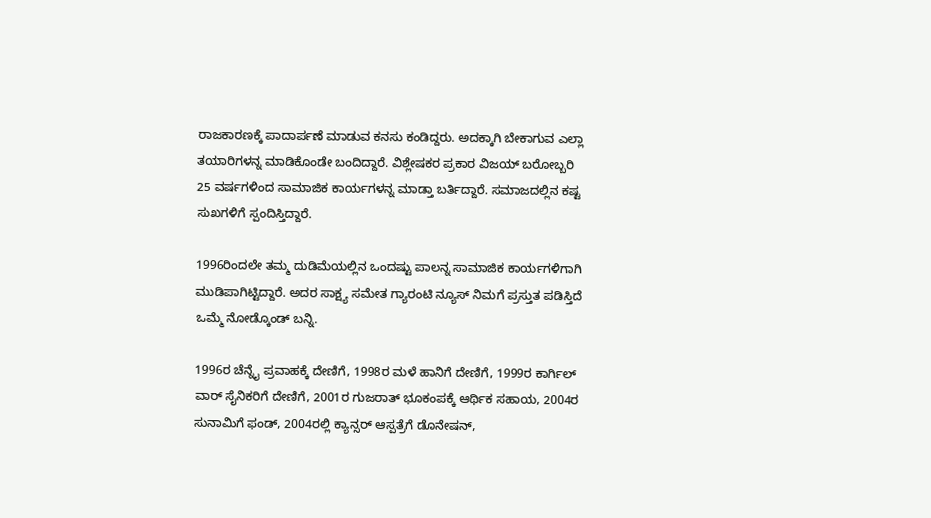ರಾಜಕಾರಣಕ್ಕೆ ಪಾದಾರ್ಪಣೆ ಮಾಡುವ ಕನಸು ಕಂಡಿದ್ದರು. ಅದಕ್ಕಾಗಿ ಬೇಕಾಗುವ ಎಲ್ಲಾ ತಯಾರಿಗಳನ್ನ ಮಾಡಿಕೊಂಡೇ ಬಂದಿದ್ದಾರೆ. ವಿಶ್ಲೇಷಕರ ಪ್ರಕಾರ ವಿಜಯ್ ಬರೋಬ್ಬರಿ 25 ವರ್ಷಗಳಿಂದ ಸಾಮಾಜಿಕ ಕಾರ್ಯಗಳನ್ನ ಮಾಡ್ತಾ ಬರ್ತಿದ್ದಾರೆ. ಸಮಾಜದಲ್ಲಿನ ಕಷ್ಟ ಸುಖಗಳಿಗೆ ಸ್ಪಂದಿಸ್ತಿದ್ದಾರೆ.

1996ರಿಂದಲೇ ತಮ್ಮ ದುಡಿಮೆಯಲ್ಲಿನ ಒಂದಷ್ಟು ಪಾಲನ್ನ ಸಾಮಾಜಿಕ ಕಾರ್ಯಗಳಿಗಾಗಿ ಮುಡಿಪಾಗಿಟ್ಟಿದ್ದಾರೆ. ಅದರ ಸಾಕ್ಷ್ಯ ಸಮೇತ ಗ್ಯಾರಂಟಿ ನ್ಯೂಸ್ ನಿಮಗೆ ಪ್ರಸ್ತುತ ಪಡಿಸ್ತಿದೆ ಒಮ್ಮೆ ನೋಡ್ಕೊಂಡ್ ಬನ್ನಿ.

1996ರ ಚೆನ್ನೈ ಪ್ರವಾಹಕ್ಕೆ ದೇಣಿಗೆ, 1998ರ ಮಳೆ ಹಾನಿಗೆ ದೇಣಿಗೆ, 1999ರ ಕಾರ್ಗಿಲ್ ವಾರ್ ಸೈನಿಕರಿಗೆ ದೇಣಿಗೆ, 2001ರ ಗುಜರಾತ್ ಭೂಕಂಪಕ್ಕೆ ಆರ್ಥಿಕ ಸಹಾಯ, 2004ರ ಸುನಾಮಿಗೆ ಫಂಡ್, 2004ರಲ್ಲಿ ಕ್ಯಾನ್ಸರ್ ಆಸ್ಪತ್ರೆಗೆ ಡೊನೇಷನ್,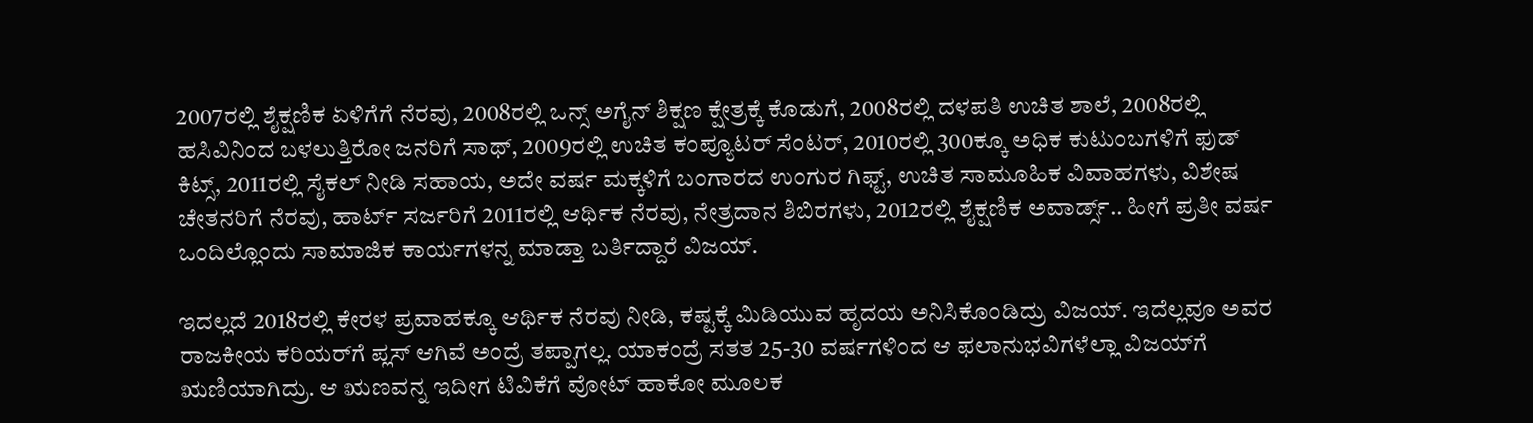2007ರಲ್ಲಿ ಶೈಕ್ಷಣಿಕ ಏಳಿಗೆಗೆ ನೆರವು, 2008ರಲ್ಲಿ ಒನ್ಸ್ ಅಗೈನ್ ಶಿಕ್ಷಣ ಕ್ಷೇತ್ರಕ್ಕೆ ಕೊಡುಗೆ, 2008ರಲ್ಲಿ ದಳಪತಿ ಉಚಿತ ಶಾಲೆ, 2008ರಲ್ಲಿ ಹಸಿವಿನಿಂದ ಬಳಲುತ್ತಿರೋ ಜನರಿಗೆ ಸಾಥ್, 2009ರಲ್ಲಿ ಉಚಿತ ಕಂಪ್ಯೂಟರ್ ಸೆಂಟರ್, 2010ರಲ್ಲಿ 300ಕ್ಕೂ ಅಧಿಕ ಕುಟುಂಬಗಳಿಗೆ ಫುಡ್ ಕಿಟ್ಸ್, 2011ರಲ್ಲಿ ಸೈಕಲ್ ನೀಡಿ ಸಹಾಯ, ಅದೇ ವರ್ಷ ಮಕ್ಕಳಿಗೆ ಬಂಗಾರದ ಉಂಗುರ ಗಿಫ್ಟ್, ಉಚಿತ ಸಾಮೂಹಿಕ ವಿವಾಹಗಳು, ವಿಶೇಷ ಚೇತನರಿಗೆ ನೆರವು, ಹಾರ್ಟ್ ಸರ್ಜರಿಗೆ 2011ರಲ್ಲಿ ಆರ್ಥಿಕ ನೆರವು, ನೇತ್ರದಾನ ಶಿಬಿರಗಳು, 2012ರಲ್ಲಿ ಶೈಕ್ಷಣಿಕ ಅವಾರ್ಡ್ಸ್‌.. ಹೀಗೆ ಪ್ರತೀ ವರ್ಷ ಒಂದಿಲ್ಲೊಂದು ಸಾಮಾಜಿಕ ಕಾರ್ಯಗಳನ್ನ ಮಾಡ್ತಾ ಬರ್ತಿದ್ದಾರೆ ವಿಜಯ್.

ಇದಲ್ಲದೆ 2018ರಲ್ಲಿ ಕೇರಳ ಪ್ರವಾಹಕ್ಕೂ ಆರ್ಥಿಕ ನೆರವು ನೀಡಿ, ಕಷ್ಟಕ್ಕೆ ಮಿಡಿಯುವ ಹೃದಯ ಅನಿಸಿಕೊಂಡಿದ್ರು ವಿಜಯ್. ಇದೆಲ್ಲವೂ ಅವರ ರಾಜಕೀಯ ಕರಿಯರ್‌ಗೆ ಪ್ಲಸ್ ಆಗಿವೆ ಅಂದ್ರೆ ತಪ್ಪಾಗಲ್ಲ. ಯಾಕಂದ್ರೆ ಸತತ 25-30 ವರ್ಷಗಳಿಂದ ಆ ಫಲಾನುಭವಿಗಳೆಲ್ಲಾ ವಿಜಯ್‌ಗೆ ಋಣಿಯಾಗಿದ್ರು. ಆ ಋಣವನ್ನ ಇದೀಗ ಟಿವಿಕೆಗೆ ವೋಟ್ ಹಾಕೋ ಮೂಲಕ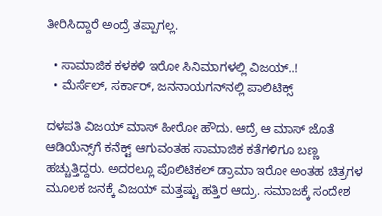ತೀರಿಸಿದ್ದಾರೆ ಅಂದ್ರೆ ತಪ್ಪಾಗಲ್ಲ.

  • ಸಾಮಾಜಿಕ ಕಳಕಳಿ ಇರೋ ಸಿನಿಮಾಗಳಲ್ಲಿ ವಿಜಯ್..!
  • ಮೆರ್ಸೆಲ್, ಸರ್ಕಾರ್, ಜನನಾಯಗನ್‌‌ನಲ್ಲಿ ಪಾಲಿಟಿಕ್ಸ್

ದಳಪತಿ ವಿಜಯ್ ಮಾಸ್ ಹೀರೋ ಹೌದು. ಆದ್ರೆ ಆ ಮಾಸ್ ಜೊತೆ ಆಡಿಯೆನ್ಸ್‌ಗೆ ಕನೆಕ್ಟ್ ಆಗುವಂತಹ ಸಾಮಾಜಿಕ ಕತೆಗಳಿಗೂ ಬಣ್ಣ ಹಚ್ಚುತ್ತಿದ್ದರು. ಅದರಲ್ಲೂ ಪೊಲಿಟಿಕಲ್ ಡ್ರಾಮಾ ಇರೋ ಅಂತಹ ಚಿತ್ರಗಳ ಮೂಲಕ ಜನಕ್ಕೆ ವಿಜಯ್ ಮತ್ತಷ್ಟು ಹತ್ತಿರ ಆದ್ರು. ಸಮಾಜಕ್ಕೆ ಸಂದೇಶ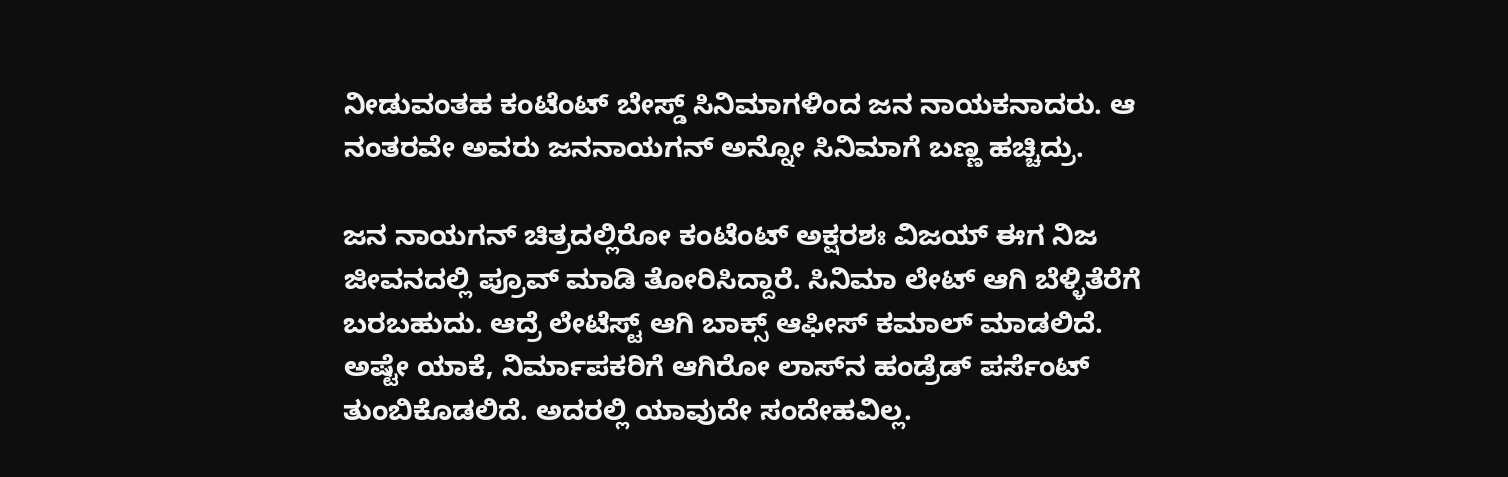ನೀಡುವಂತಹ ಕಂಟೆಂಟ್ ಬೇಸ್ಡ್ ಸಿನಿಮಾಗಳಿಂದ ಜನ ನಾಯಕನಾದರು. ಆ ನಂತರವೇ ಅವರು ಜನನಾಯಗನ್ ಅನ್ನೋ ಸಿನಿಮಾಗೆ ಬಣ್ಣ ಹಚ್ಚಿದ್ರು.

ಜನ ನಾಯಗನ್ ಚಿತ್ರದಲ್ಲಿರೋ ಕಂಟೆಂಟ್ ಅಕ್ಷರಶಃ ವಿಜಯ್ ಈಗ ನಿಜ ಜೀವನದಲ್ಲಿ ಪ್ರೂವ್ ಮಾಡಿ ತೋರಿಸಿದ್ದಾರೆ. ಸಿನಿಮಾ ಲೇಟ್ ಆಗಿ ಬೆಳ್ಳಿತೆರೆಗೆ ಬರಬಹುದು. ಆದ್ರೆ ಲೇಟೆಸ್ಟ್ ಆಗಿ ಬಾಕ್ಸ್ ಆಫೀಸ್ ಕಮಾಲ್ ಮಾಡಲಿದೆ. ಅಷ್ಟೇ ಯಾಕೆ, ನಿರ್ಮಾಪಕರಿಗೆ ಆಗಿರೋ ಲಾಸ್‌ನ ಹಂಡ್ರೆಡ್ ಪರ್ಸೆಂಟ್ ತುಂಬಿಕೊಡಲಿದೆ. ಅದರಲ್ಲಿ ಯಾವುದೇ ಸಂದೇಹವಿಲ್ಲ.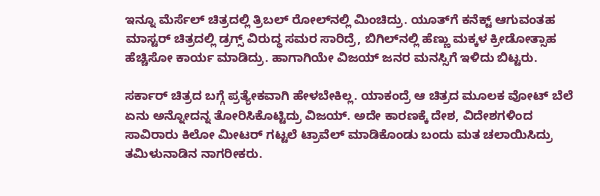ಇನ್ನೂ ಮೆರ್ಸೆಲ್ ಚಿತ್ರದಲ್ಲಿ ತ್ರಿಬಲ್ ರೋಲ್‌‌ನಲ್ಲಿ ಮಿಂಚಿದ್ರು. ಯೂತ್‌ಗೆ ಕನೆಕ್ಟ್ ಆಗುವಂತಹ ಮಾಸ್ಟರ್ ಚಿತ್ರದಲ್ಲಿ ಡ್ರಗ್ಸ್ ವಿರುದ್ಧ ಸಮರ ಸಾರಿದ್ರೆ, ಬಿಗಿಲ್‌‌‌‌ನಲ್ಲಿ ಹೆಣ್ಣು ಮಕ್ಕಳ ಕ್ರೀಡೋತ್ಸಾಹ ಹೆಚ್ಚಿಸೋ ಕಾರ್ಯ ಮಾಡಿದ್ರು. ಹಾಗಾಗಿಯೇ ವಿಜಯ್ ಜನರ ಮನಸ್ಸಿಗೆ ಇಳಿದು ಬಿಟ್ಟರು.

ಸರ್ಕಾರ್ ಚಿತ್ರದ ಬಗ್ಗೆ ಪ್ರತ್ಯೇಕವಾಗಿ ಹೇಳಬೇಕಿಲ್ಲ. ಯಾಕಂದ್ರೆ ಆ ಚಿತ್ರದ ಮೂಲಕ ವೋಟ್ ಬೆಲೆ ಏನು ಅನ್ನೋದನ್ನ ತೋರಿಸಿಕೊಟ್ಟಿದ್ರು ವಿಜಯ್. ಅದೇ ಕಾರಣಕ್ಕೆ ದೇಶ, ವಿದೇಶಗಳಿಂದ ಸಾವಿರಾರು ಕಿಲೋ ಮೀಟರ್‌‌ ಗಟ್ಟಲೆ ಟ್ರಾವೆಲ್ ಮಾಡಿಕೊಂಡು ಬಂದು ಮತ ಚಲಾಯಿಸಿದ್ರು ತಮಿಳುನಾಡಿನ ನಾಗರೀಕರು.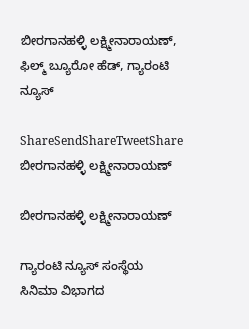ಬೀರಗಾನಹಳ್ಳಿ ಲಕ್ಷ್ಮೀನಾರಾಯಣ್, ಫಿಲ್ಮ್ ಬ್ಯೂರೋ ಹೆಡ್, ಗ್ಯಾರಂಟಿ ನ್ಯೂಸ್

ShareSendShareTweetShare
ಬೀರಗಾನಹಳ್ಳಿ ಲಕ್ಷ್ಮೀನಾರಾಯಣ್

ಬೀರಗಾನಹಳ್ಳಿ ಲಕ್ಷ್ಮೀನಾರಾಯಣ್

ಗ್ಯಾರಂಟಿ ನ್ಯೂಸ್ ಸಂಸ್ಥೆಯ ಸಿನಿಮಾ ವಿಭಾಗದ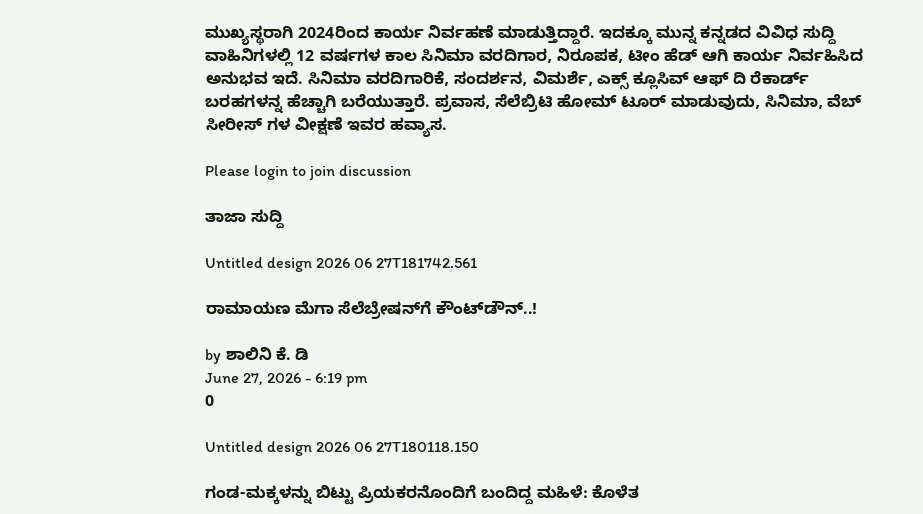ಮುಖ್ಯಸ್ಥರಾಗಿ 2024ರಿಂದ ಕಾರ್ಯ ನಿರ್ವಹಣೆ ಮಾಡುತ್ತಿದ್ದಾರೆ. ಇದಕ್ಕೂ ಮುನ್ನ ಕನ್ನಡದ ವಿವಿಧ ಸುದ್ದಿ ವಾಹಿನಿಗಳಲ್ಲಿ 12 ವರ್ಷಗಳ ಕಾಲ ಸಿನಿಮಾ ವರದಿಗಾರ, ನಿರೂಪಕ, ಟೀಂ ಹೆಡ್ ಆಗಿ ಕಾರ್ಯ ನಿರ್ವಹಿಸಿದ ಅನುಭವ ಇದೆ. ಸಿನಿಮಾ ವರದಿಗಾರಿಕೆ, ಸಂದರ್ಶನ, ವಿಮರ್ಶೆ, ಎಕ್ಸ್ ಕ್ಲೂಸಿವ್ ಆಫ್ ದಿ ರೆಕಾರ್ಡ್ ಬರಹಗಳನ್ನ ಹೆಚ್ಚಾಗಿ ಬರೆಯುತ್ತಾರೆ. ಪ್ರವಾಸ, ಸೆಲೆಬ್ರಿಟಿ ಹೋಮ್ ಟೂರ್ ಮಾಡುವುದು, ಸಿನಿಮಾ, ವೆಬ್ ಸೀರೀಸ್ ಗಳ ವೀಕ್ಷಣೆ ಇವರ ಹವ್ಯಾಸ.

Please login to join discussion

ತಾಜಾ ಸುದ್ದಿ

Untitled design 2026 06 27T181742.561

ರಾಮಾಯಣ ಮೆಗಾ ಸೆಲೆಬ್ರೇಷನ್‌ಗೆ ಕೌಂಟ್‌ಡೌನ್..!

by ಶಾಲಿನಿ ಕೆ. ಡಿ
June 27, 2026 - 6:19 pm
0

Untitled design 2026 06 27T180118.150

ಗಂಡ-ಮಕ್ಕಳನ್ನು ಬಿಟ್ಟು ಪ್ರಿಯಕರನೊಂದಿಗೆ ಬಂದಿದ್ದ ಮಹಿಳೆ: ಕೊಳೆತ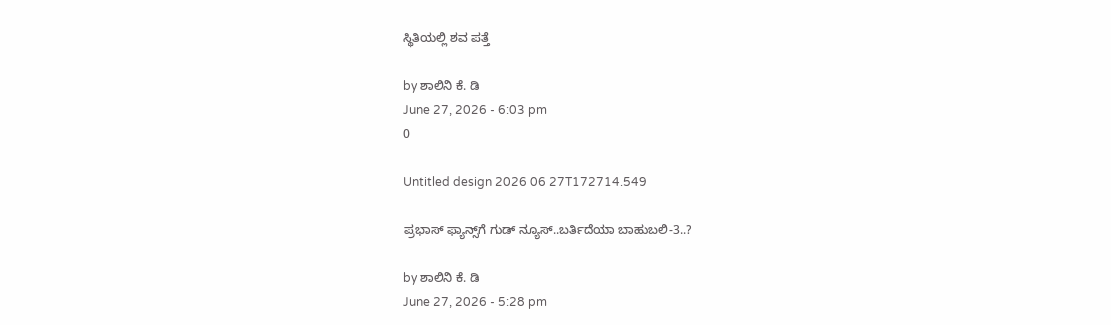ಸ್ಥಿತಿಯಲ್ಲಿ ಶವ ಪತ್ತೆ

by ಶಾಲಿನಿ ಕೆ. ಡಿ
June 27, 2026 - 6:03 pm
0

Untitled design 2026 06 27T172714.549

ಪ್ರಭಾಸ್ ಫ್ಯಾನ್ಸ್‌‌ಗೆ ಗುಡ್ ನ್ಯೂಸ್..ಬರ್ತಿದೆಯಾ ಬಾಹುಬಲಿ-3..?

by ಶಾಲಿನಿ ಕೆ. ಡಿ
June 27, 2026 - 5:28 pm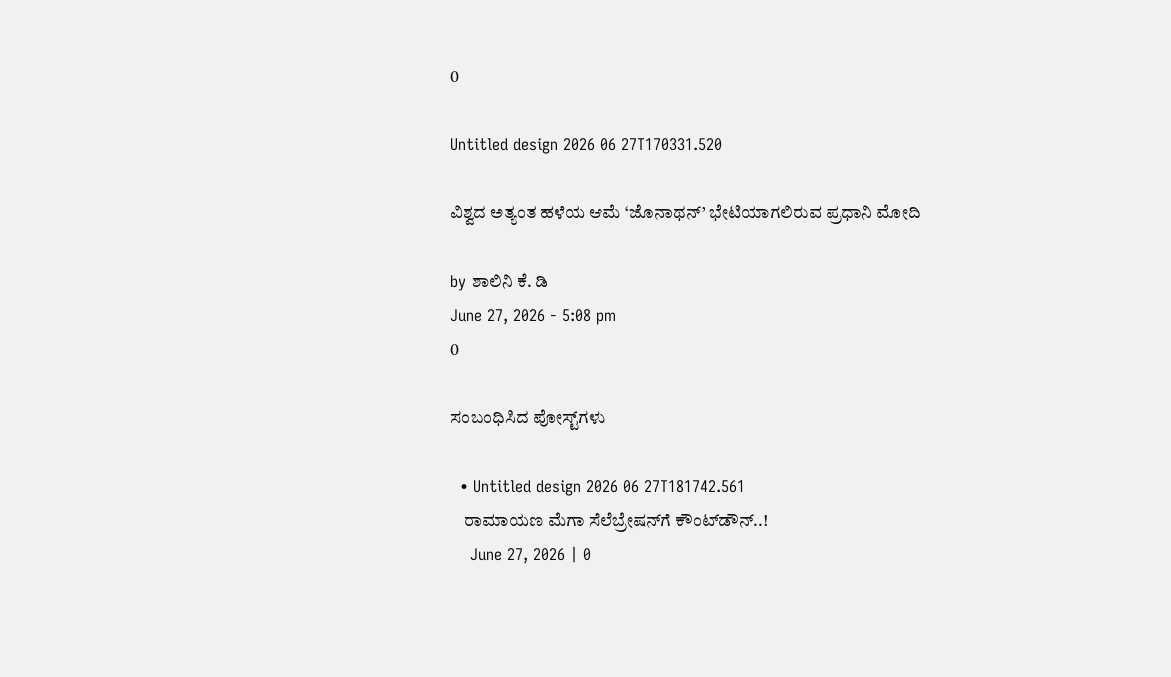0

Untitled design 2026 06 27T170331.520

ವಿಶ್ವದ ಅತ್ಯಂತ ಹಳೆಯ ಆಮೆ ‘ಜೊನಾಥನ್’ ಭೇಟಿಯಾಗಲಿರುವ ಪ್ರಧಾನಿ ಮೋದಿ

by ಶಾಲಿನಿ ಕೆ. ಡಿ
June 27, 2026 - 5:08 pm
0

ಸಂಬಂಧಿಸಿದ ಪೋಸ್ಟ್‌ಗಳು

  • Untitled design 2026 06 27T181742.561
    ರಾಮಾಯಣ ಮೆಗಾ ಸೆಲೆಬ್ರೇಷನ್‌ಗೆ ಕೌಂಟ್‌ಡೌನ್..!
    June 27, 2026 | 0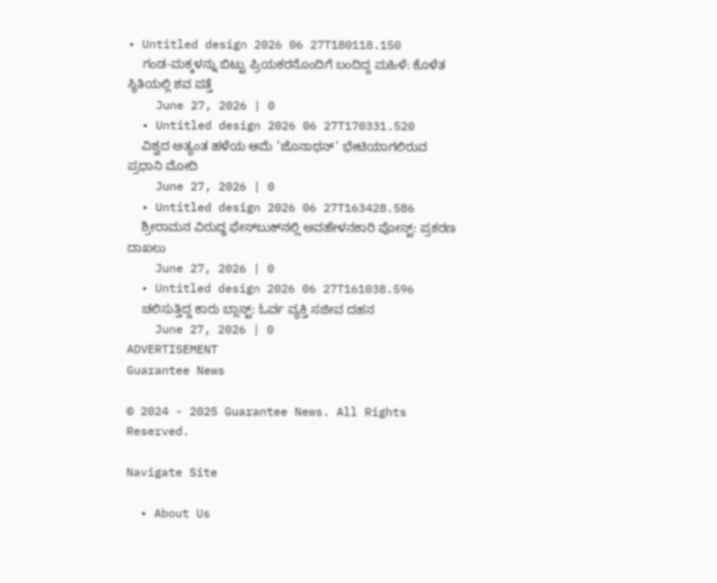• Untitled design 2026 06 27T180118.150
    ಗಂಡ-ಮಕ್ಕಳನ್ನು ಬಿಟ್ಟು ಪ್ರಿಯಕರನೊಂದಿಗೆ ಬಂದಿದ್ದ ಮಹಿಳೆ: ಕೊಳೆತ ಸ್ಥಿತಿಯಲ್ಲಿ ಶವ ಪತ್ತೆ
    June 27, 2026 | 0
  • Untitled design 2026 06 27T170331.520
    ವಿಶ್ವದ ಅತ್ಯಂತ ಹಳೆಯ ಆಮೆ ‘ಜೊನಾಥನ್’ ಭೇಟಿಯಾಗಲಿರುವ ಪ್ರಧಾನಿ ಮೋದಿ
    June 27, 2026 | 0
  • Untitled design 2026 06 27T163428.586
    ಶ್ರೀರಾಮನ ವಿರುದ್ಧ ಫೇಸ್‌ಬುಕ್‌ನಲ್ಲಿ ಅವಹೇಳನಕಾರಿ ಪೋಸ್ಟ್: ಪ್ರಕರಣ ದಾಖಲು
    June 27, 2026 | 0
  • Untitled design 2026 06 27T161038.596
    ಚಲಿಸುತ್ತಿದ್ದ ಕಾರು ಬ್ಲಾಸ್ಟ್: ಓರ್ವ ವ್ಯಕ್ತಿ ಸಜೀವ ದಹನ
    June 27, 2026 | 0
ADVERTISEMENT
Guarantee News

© 2024 - 2025 Guarantee News. All Rights Reserved.

Navigate Site

  • About Us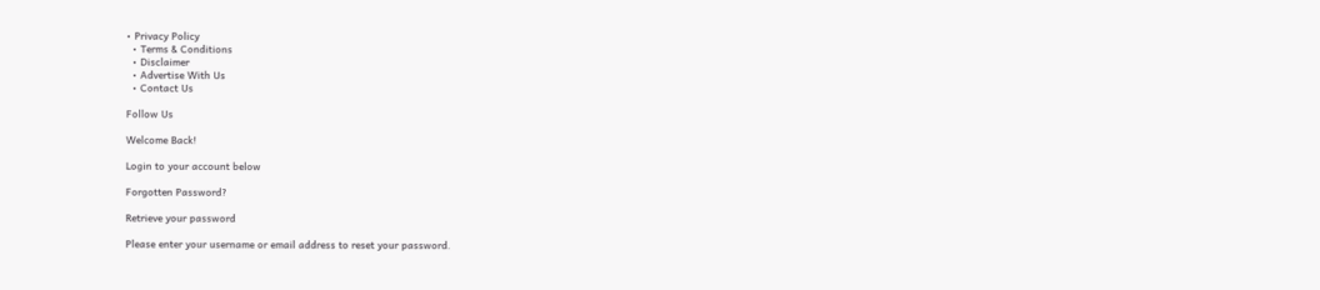• Privacy Policy
  • Terms & Conditions
  • Disclaimer
  • Advertise With Us
  • Contact Us

Follow Us

Welcome Back!

Login to your account below

Forgotten Password?

Retrieve your password

Please enter your username or email address to reset your password.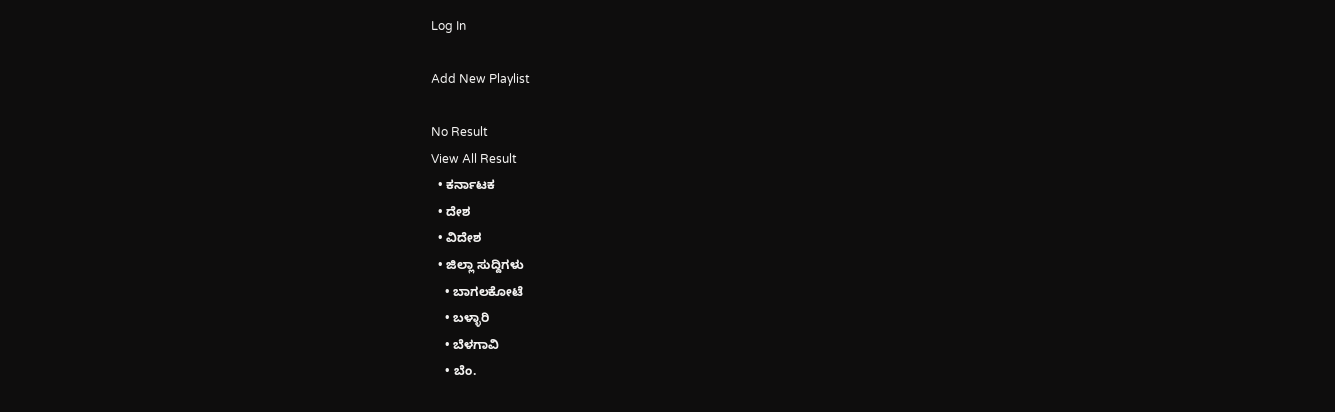Log In

Add New Playlist

No Result
View All Result
  • ಕರ್ನಾಟಕ
  • ದೇಶ
  • ವಿದೇಶ
  • ಜಿಲ್ಲಾ ಸುದ್ದಿಗಳು
    • ಬಾಗಲಕೋಟೆ
    • ಬಳ್ಳಾರಿ
    • ಬೆಳಗಾವಿ
    • ಬೆಂ.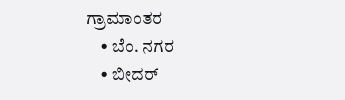ಗ್ರಾಮಾಂತರ
    • ಬೆಂ. ನಗರ
    • ಬೀದರ್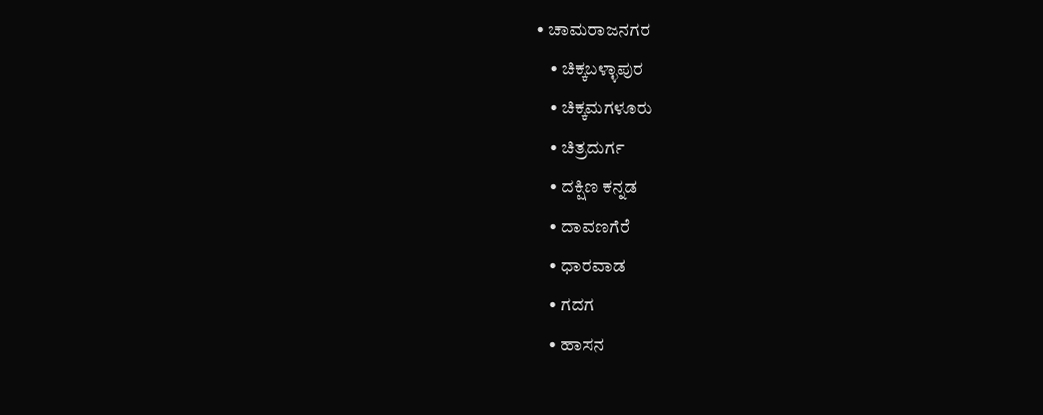• ಚಾಮರಾಜನಗರ
    • ಚಿಕ್ಕಬಳ್ಳಾಪುರ
    • ಚಿಕ್ಕಮಗಳೂರು
    • ಚಿತ್ರದುರ್ಗ
    • ದಕ್ಷಿಣ ಕನ್ನಡ
    • ದಾವಣಗೆರೆ
    • ಧಾರವಾಡ
    • ಗದಗ
    • ಹಾಸನ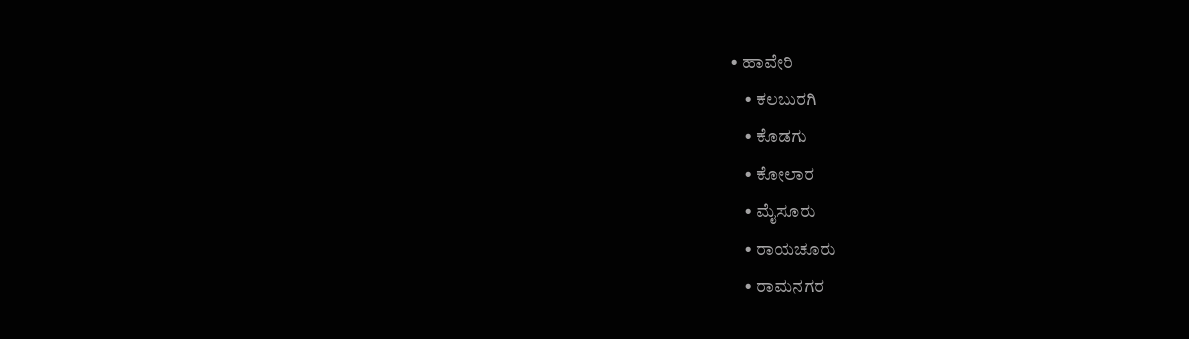• ಹಾವೇರಿ
    • ಕಲಬುರಗಿ
    • ಕೊಡಗು
    • ಕೋಲಾರ
    • ಮೈಸೂರು
    • ರಾಯಚೂರು
    • ರಾಮನಗರ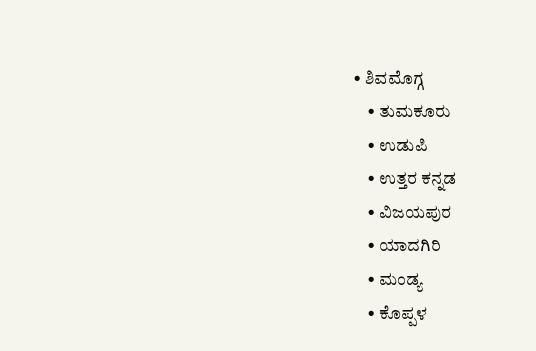• ಶಿವಮೊಗ್ಗ
    • ತುಮಕೂರು
    • ಉಡುಪಿ
    • ಉತ್ತರ ಕನ್ನಡ
    • ವಿಜಯಪುರ
    • ಯಾದಗಿರಿ
    • ಮಂಡ್ಯ
    • ಕೊಪ್ಪಳ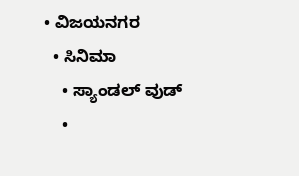• ವಿಜಯನಗರ
  • ಸಿನಿಮಾ
    • ಸ್ಯಾಂಡಲ್ ವುಡ್
    •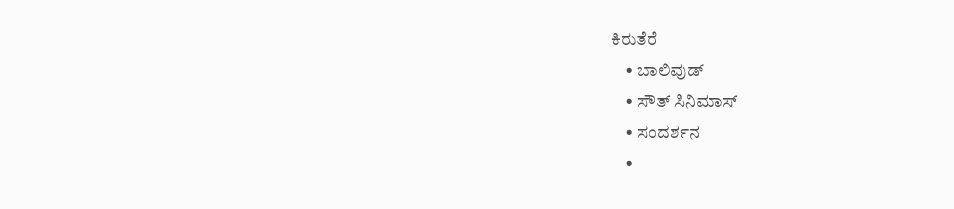ಕಿರುತೆರೆ
    • ಬಾಲಿವುಡ್
    • ಸೌತ್ ಸಿನಿಮಾಸ್
    • ಸಂದರ್ಶನ
    •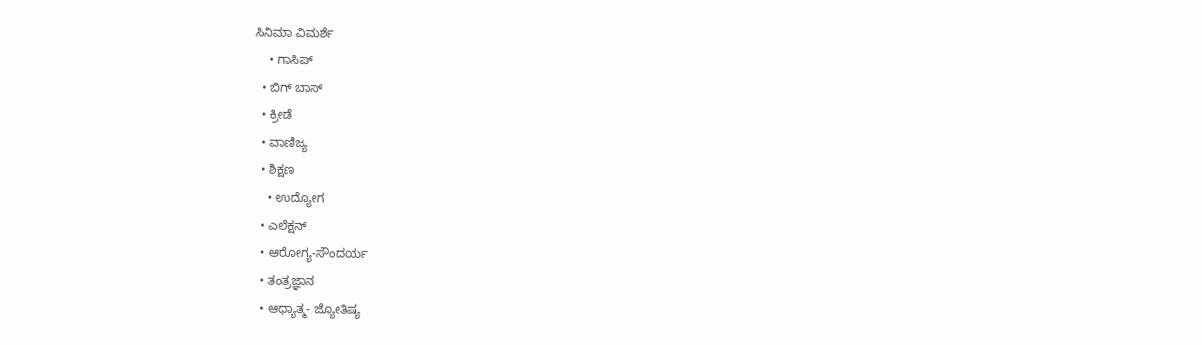ಸಿನಿಮಾ ವಿಮರ್ಶೆ
    • ಗಾಸಿಪ್
  • ಬಿಗ್ ಬಾಸ್
  • ಕ್ರೀಡೆ
  • ವಾಣಿಜ್ಯ
  • ಶಿಕ್ಷಣ
    • ಉದ್ಯೋಗ
  • ಎಲೆಕ್ಷನ್
  • ಆರೋಗ್ಯ-ಸೌಂದರ್ಯ
  • ತಂತ್ರಜ್ಞಾನ
  • ಆಧ್ಯಾತ್ಮ- ಜ್ಯೋತಿಷ್ಯ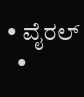• ವೈರಲ್
  •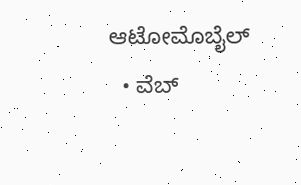ಆಟೋಮೊಬೈಲ್
  • ವೆಬ್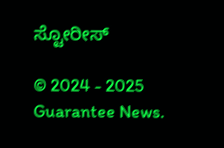ಸ್ಟೋರೀಸ್

© 2024 - 2025 Guarantee News.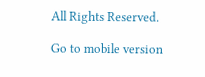All Rights Reserved.

Go to mobile version